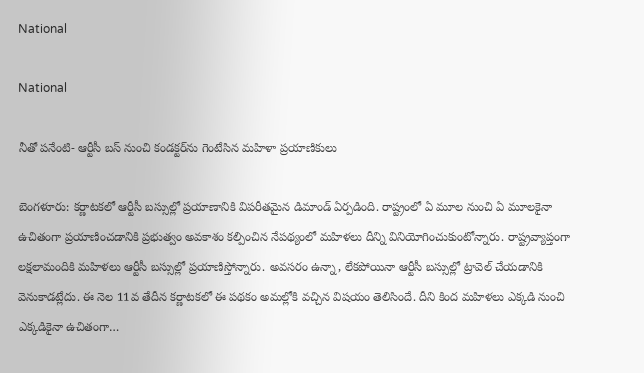National

National

నీతో పనేంటి- ఆర్టీసీ బస్ నుంచి కండక్టర్‌ను గెంటేసిన మహిళా ప్రయాణికులు

బెంగళూరు: కర్ణాటకలో ఆర్టీసీ బస్సుల్లో ప్రయాణానికి విపరీతమైన డిమాండ్ ఏర్పడింది. రాష్ట్రంలో ఏ మూల నుంచి ఏ మూలకైనా ఉచితంగా ప్రయాణించడానికి ప్రభుత్వం అవకాశం కల్పించిన నేపథ్యంలో మహిళలు దీన్ని వినియోగించుకుంటోన్నారు. రాష్ట్రవ్యాప్తంగా లక్షలామందికి మహిళలు ఆర్టీసీ బస్సుల్లో ప్రయాణిస్తోన్నారు. అవసరం ఉన్నా, లేకపోయినా ఆర్టీసీ బస్సుల్లో ట్రావెల్ చేయడానికి వెనుకాడట్లేదు. ఈ నెల 11వ తేదీన కర్ణాటకలో ఈ పథకం అమల్లోకి వచ్చిన విషయం తెలిసిందే. దీని కింద మహిళలు ఎక్కడి నుంచి ఎక్కడికైనా ఉచితంగా…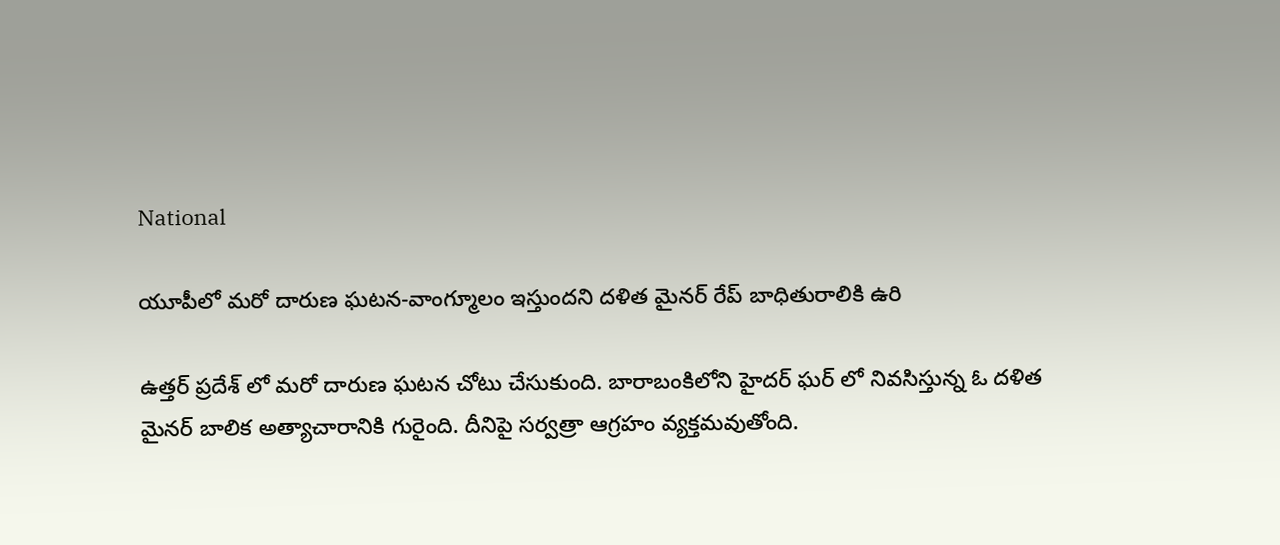National

యూపీలో మరో దారుణ ఘటన-వాంగ్మూలం ఇస్తుందని దళిత మైనర్ రేప్ బాధితురాలికి ఉరి

ఉత్తర్ ప్రదేశ్ లో మరో దారుణ ఘటన చోటు చేసుకుంది. బారాబంకిలోని హైదర్ ఘర్ లో నివసిస్తున్న ఓ దళిత మైనర్ బాలిక అత్యాచారానికి గురైంది. దీనిపై సర్వత్రా ఆగ్రహం వ్యక్తమవుతోంది.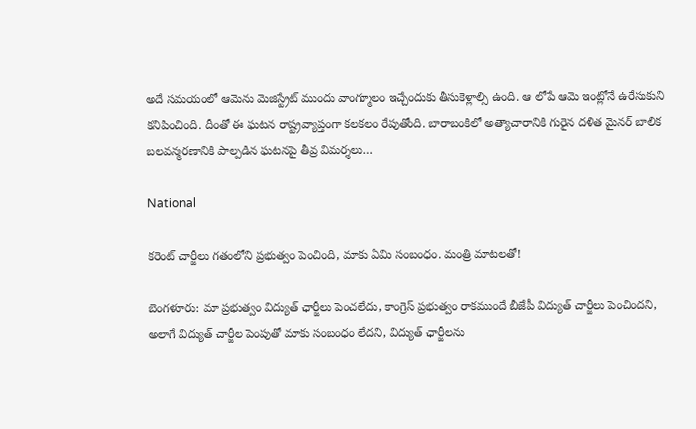అదే సమయంలో ఆమెను మెజిస్ట్రేట్ ముందు వాంగ్మూలం ఇచ్చేందుకు తీసుకెళ్లాల్సి ఉంది. ఆ లోపే ఆమె ఇంట్లోనే ఉరేసుకుని కనిపించింది. దీంతో ఈ ఘటన రాష్ట్రవ్యాప్తంగా కలకలం రేపుతోంది. బారాబంకిలో అత్యాచారానికి గురైన దళిత మైనర్ బాలిక బలవన్మరణానికి పాల్పడిన ఘటనపై తీవ్ర విమర్శలు…

National

కరెంట్ చార్జీలు గతంలోని ప్రభుత్వం పెంచింది, మాకు ఏమి సంబంధం. మంత్రి మాటలతో!

బెంగళూరు: మా ప్రభుత్వం విద్యుత్ ఛార్జీలు పెంచలేదు, కాంగ్రెస్ ప్రభుత్వం రాకముందే బీజేపీ విద్యుత్ చార్జీలు పెంచిందని, అలాగే విద్యుత్ చార్జీల పెంపుతో మాకు సంబంధం లేదని, విద్యుత్ ఛార్జీలను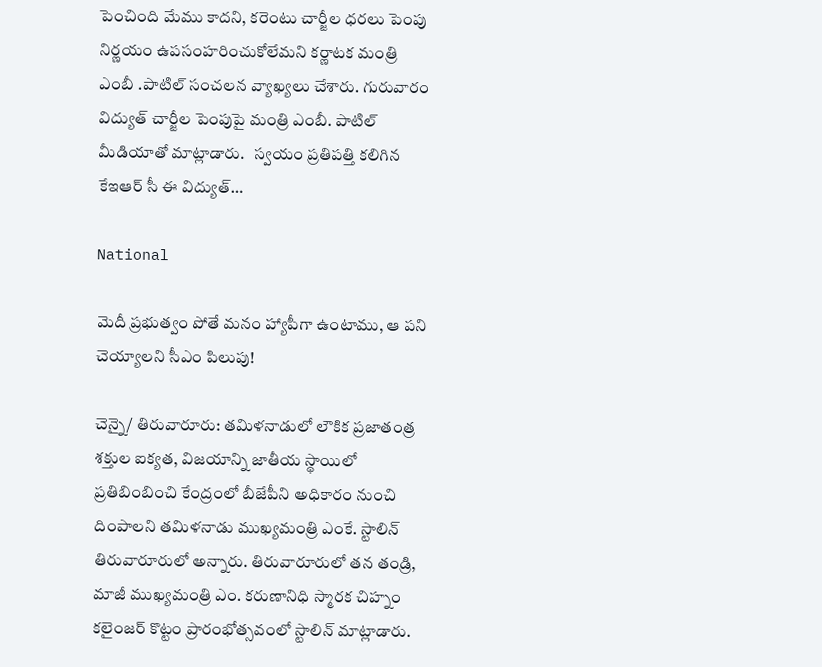పెంచింది మేము కాదని, కరెంటు చార్జీల ధరలు పెంపు నిర్ణయం ఉపసంహరించుకోలేమని కర్ణాటక మంత్రి ఎంబీ .పాటిల్ సంచలన వ్యాఖ్యలు చేశారు. గురువారం విద్యుత్ చార్జీల పెంపుపై మంత్రి ఎంబీ. పాటిల్ మీడియాతో మాట్లాడారు.   స్వయం ప్రతిపత్తి కలిగిన కేఇఆర్ సీ ఈ విద్యుత్…

National

మెదీ ప్రభుత్వం పోతే మనం హ్యాపీగా ఉంటాము, ఆ పని చెయ్యాలని సీఎం పిలుపు!

చెన్నై/ తిరువారూరు: తమిళనాడులో లౌకిక ప్రజాతంత్ర శక్తుల ఐక్యత, విజయాన్ని జాతీయ స్థాయిలో ప్రతిబింబించి కేంద్రంలో బీజేపీని అధికారం నుంచి దింపాలని తమిళనాడు ముఖ్యమంత్రి ఎంకే. స్టాలిన్ తిరువారూరులో అన్నారు. తిరువారూరులో తన తండ్రి, మాజీ ముఖ్యమంత్రి ఎం. కరుణానిధి స్మారక చిహ్నం కలైంజర్ కొట్టం ప్రారంభోత్సవంలో స్టాలిన్ మాట్లాడారు.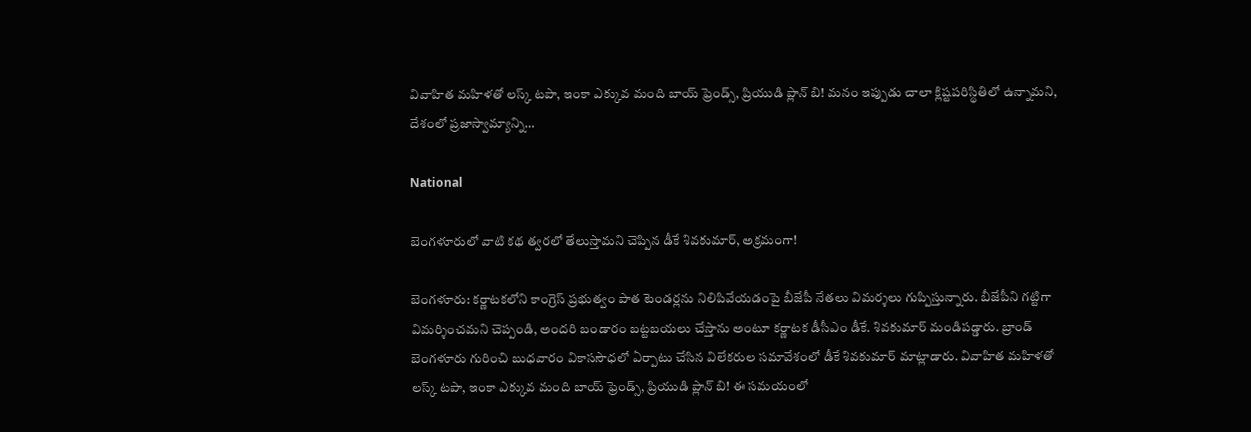వివాహిత మహిళతో లస్క్ టపా, ఇంకా ఎక్కువ మంది బాయ్ ఫ్రెండ్స్, ప్రియుడి ప్లాన్ బి! మనం ఇప్పుడు చాలా క్లిష్టపరిస్థితిలో ఉన్నామని, దేశంలో ప్రజాస్వామ్యాన్ని…

National

బెంగళూరులో వాటి కథ త్వరలో తేలుస్తామని చెప్పిన డీకే శివకుమార్, అక్రమంగా!

బెంగళూరు: కర్ణాటకలోని కాంగ్రెస్ ప్రభుత్వం పాత టెండర్లను నిలిపివేయడంపై బీజేపీ నేతలు విమర్శలు గుప్పిస్తున్నారు. బీజేపీని గట్టిగా విమర్శించమని చెప్పండి, అందరి బండారం బట్టబయలు చేస్తాను అంటూ కర్ణాటక డీసీఎం డీకే. శివకుమార్ మండిపడ్డారు. బ్రాండ్ బెంగళూరు గురించి బుధవారం వికాససౌధలో ఏర్పాటు చేసిన విలేకరుల సమావేశంలో డీకే శివకుమార్ మాట్లాడారు. వివాహిత మహిళతో లస్క్ టపా, ఇంకా ఎక్కువ మంది బాయ్ ఫ్రెండ్స్, ప్రియుడి ప్లాన్ బి! ఈ సమయంలో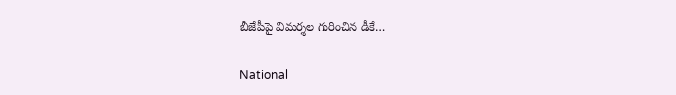బీజేపీపై విమర్శల గురించిన డీకే…

National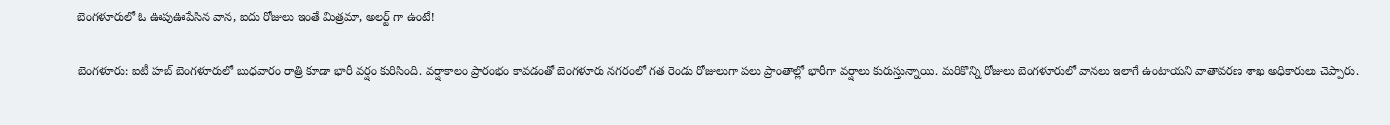బెంగళూరులో ఓ ఊపుఊపేసిన వాన, ఐదు రోజులు ఇంతే మిత్రమా, అలర్ట్ గా ఉంటే!

బెంగళూరు: ఐటీ హబ్ బెంగళూరులో బుధవారం రాత్రి కూడా భారీ వర్షం కురిసింది. వర్షాకాలం ప్రారంభం కావడంతో బెంగళూరు నగరంలో గత రెండు రోజులుగా పలు ప్రాంతాల్లో భారీగా వర్షాలు కురుస్తున్నాయి. మరికొన్ని రోజులు బెంగళూరులో వానలు ఇలాగే ఉంటాయని వాతావరణ శాఖ అధికారులు చెప్పారు.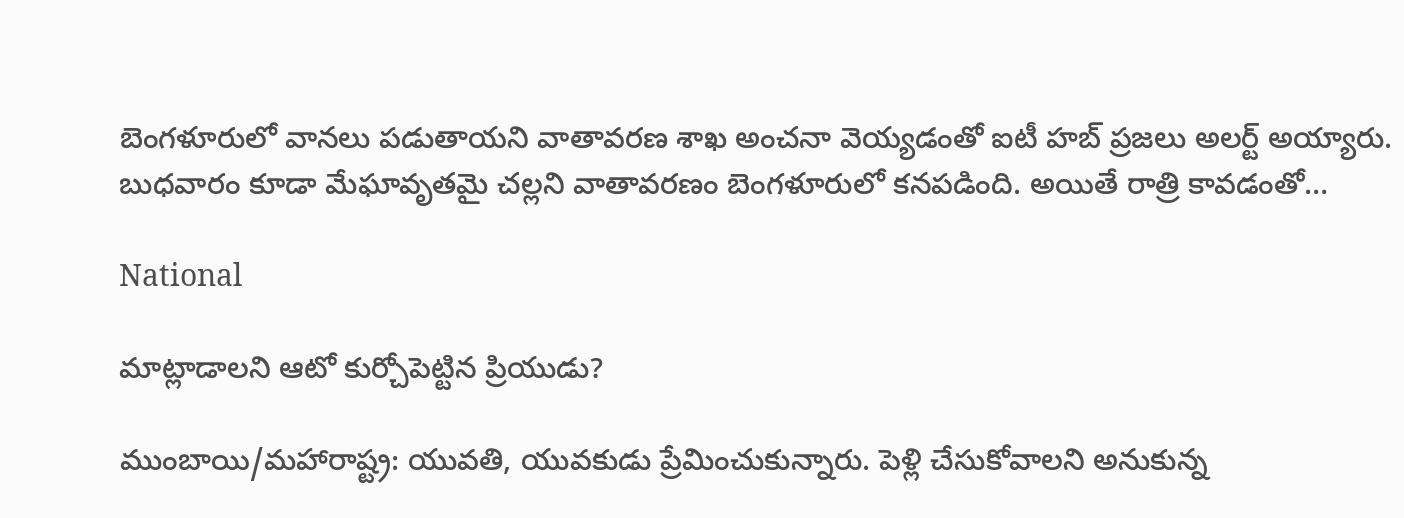బెంగళూరులో వానలు పడుతాయని వాతావరణ శాఖ అంచనా వెయ్యడంతో ఐటీ హబ్ ప్రజలు అలర్ట్ అయ్యారు. బుధవారం కూడా మేఘావృతమై చల్లని వాతావరణం బెంగళూరులో కనపడింది. అయితే రాత్రి కావడంతో…

National

మాట్లాడాలని ఆటో కుర్చోపెట్టిన ప్రియుడు?

ముంబాయి/మహారాష్ట్ర: యువతి, యువకుడు ప్రేమించుకున్నారు. పెళ్లి చేసుకోవాలని అనుకున్న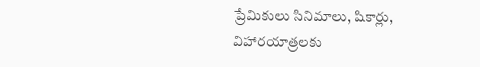ప్రేమికులు సినిమాలు, షికార్లు, విహారయాత్రలకు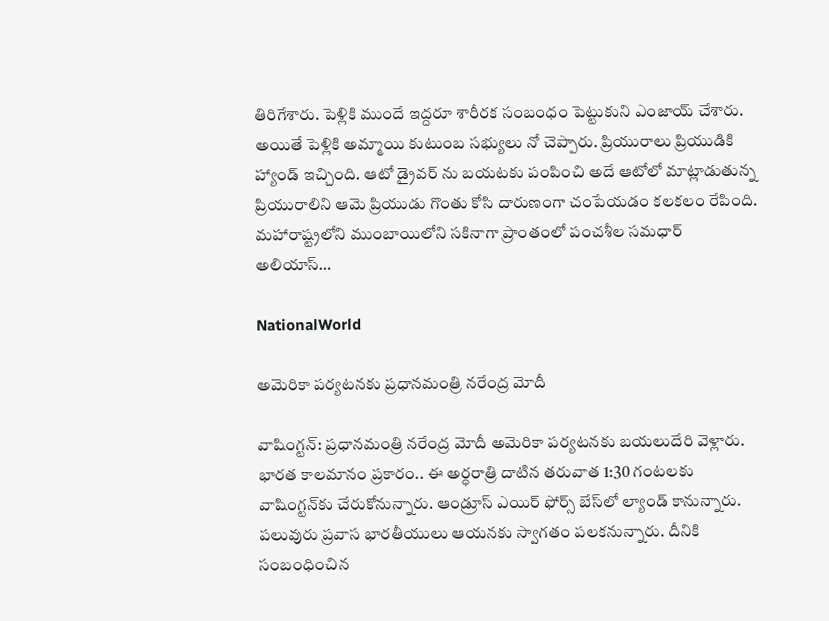తిరిగేశారు. పెళ్లికి ముందే ఇద్దరూ శారీరక సంబంధం పెట్టుకుని ఎంజాయ్ చేశారు. అయితే పెళ్లికి అమ్మాయి కుటుంబ సభ్యులు నో చెప్పారు. ప్రియురాలు ప్రియుడికి హ్యాండ్ ఇచ్చింది. ఆటో డ్రైవర్ ను బయటకు పంపించి అదే ఆటోలో మాట్లాడుతున్న ప్రియురాలిని ఆమె ప్రియుడు గొంతు కోసి దారుణంగా చంపేయడం కలకలం రేపింది. మహారాష్ట్రలోని ముంబాయిలోని సకినాగా ప్రాంతంలో పంచశీల సమధార్ అలియాస్…

NationalWorld

అమెరికా పర్యటనకు ప్రధానమంత్రి నరేంద్ర మోదీ

వాషింగ్టన్: ప్రధానమంత్రి నరేంద్ర మోదీ అమెరికా పర్యటనకు బయలుదేరి వెళ్లారు. భారత కాలమానం ప్రకారం.. ఈ అర్ధరాత్రి దాటిన తరువాత 1:30 గంటలకు వాషింగ్టన్‌కు చేరుకోనున్నారు. ఆండ్రూస్ ఎయిర్ ఫోర్స్ బేస్‌లో ల్యాండ్ కానున్నారు. పలువురు ప్రవాస భారతీయులు ఆయనకు స్వాగతం పలకనున్నారు. దీనికి సంబంధించిన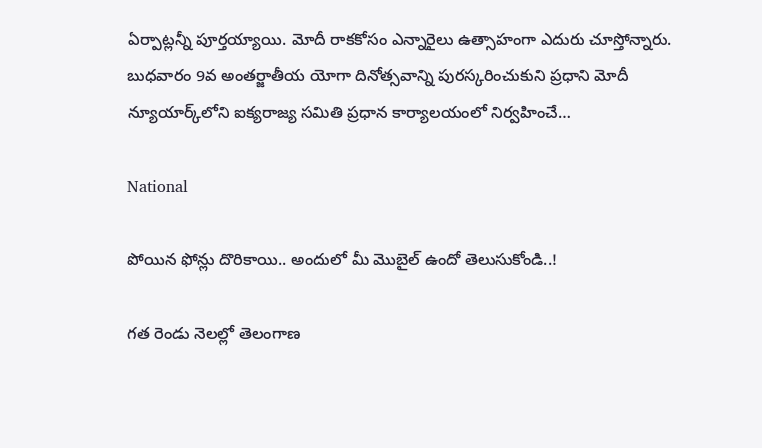ఏర్పాట్లన్నీ పూర్తయ్యాయి. మోదీ రాకకోసం ఎన్నారైలు ఉత్సాహంగా ఎదురు చూస్తోన్నారు. బుధవారం 9వ అంతర్జాతీయ యోగా దినోత్సవాన్ని పురస్కరించుకుని ప్రధాని మోదీ న్యూయార్క్‌లోని ఐక్యరాజ్య సమితి ప్రధాన కార్యాలయంలో నిర్వహించే…

National

పోయిన ఫోన్లు దొరికాయి.. అందులో మీ మొబైల్ ఉందో తెలుసుకోండి..!

గత రెండు నెలల్లో తెలంగాణ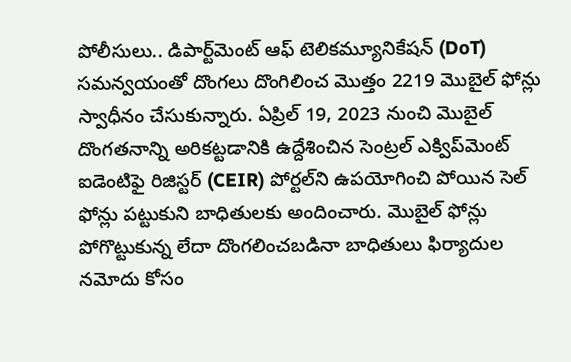పోలీసులు.. డిపార్ట్‌మెంట్ ఆఫ్ టెలికమ్యూనికేషన్ (DoT) సమన్వయంతో దొంగలు దొంగిలించ మొత్తం 2219 మొబైల్ ఫోన్లు స్వాధీనం చేసుకున్నారు. ఏప్రిల్ 19, 2023 నుంచి మొబైల్ దొంగతనాన్ని అరికట్టడానికి ఉద్దేశించిన సెంట్రల్ ఎక్విప్‌మెంట్ ఐడెంటిఫై రిజిస్టర్ (CEIR) పోర్టల్‌ని ఉపయోగించి పోయిన సెల్ ఫోన్లు పట్టుకుని బాధితులకు అందించారు. మొబైల్ ఫోన్లు పోగొట్టుకున్న లేదా దొంగలించబడినా బాధితులు ఫిర్యాదుల నమోదు కోసం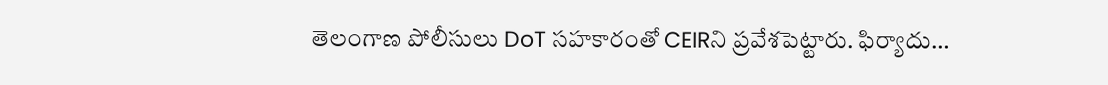తెలంగాణ పోలీసులు DoT సహకారంతో CEIRని ప్రవేశపెట్టారు. ఫిర్యాదు…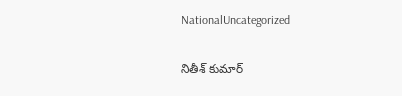NationalUncategorized

నితీశ్ కుమార్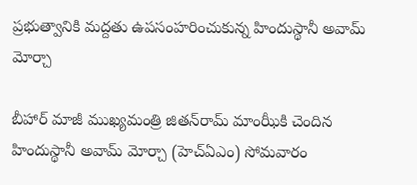ప్రభుత్వానికి మద్దతు ఉపసంహరించుకున్న హిందుస్థానీ అవామ్‌ మోర్చా

బీహార్‌ మాజీ ముఖ్యమంత్రి జితన్‌రామ్‌ మాంఝీకి చెందిన హిందుస్థానీ అవామ్‌ మోర్చా (హెచ్‌ఏఎం) సోమవారం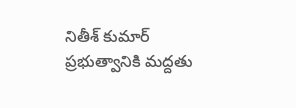నితీశ్‌ కుమార్‌ ప్రభుత్వానికి మద్దతు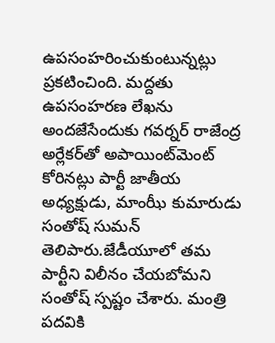ఉపసంహరించుకుంటున్నట్లు ప్రకటించింది. మద్దతు ఉపసంహరణ లేఖను అందజేసేందుకు గవర్నర్ రాజేంద్ర అర్లేకర్‌తో అపాయింట్‌మెంట్ కోరినట్లు పార్టీ జాతీయ అధ్యక్షుడు, మాంఝీ కుమారుడు సంతోష్ సుమన్ తెలిపారు.జేడీయూలో తమ పార్టీని విలీనం చేయబోమని సంతోష్ స్పష్టం చేశారు. మంత్రి పదవికి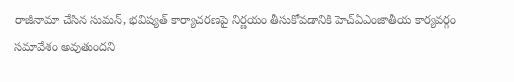రాజీనామా చేసిన సుమన్, భవిష్యత్ కార్యాచరణపై నిర్ణయం తీసుకోవడానికి హెచ్‌ఏఎంజాతీయ కార్యవర్గం సమావేశం అవుతుందని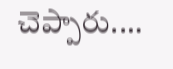చెప్పారు.…